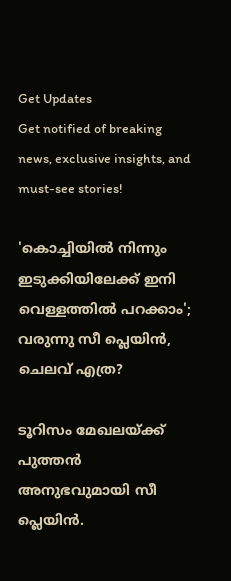Get Updates
Get notified of breaking news, exclusive insights, and must-see stories!

'കൊച്ചിയിൽ നിന്നും ഇടുക്കിയിലേക്ക് ഇനി വെള്ളത്തിൽ പറക്കാം'; വരുന്നു സീ പ്ലെയിൻ, ചെലവ് എത്ര?

ടൂറിസം മേഖലയ്ക്ക് പുത്തൻ അനുഭവുമായി സീ പ്ലെയിൻ.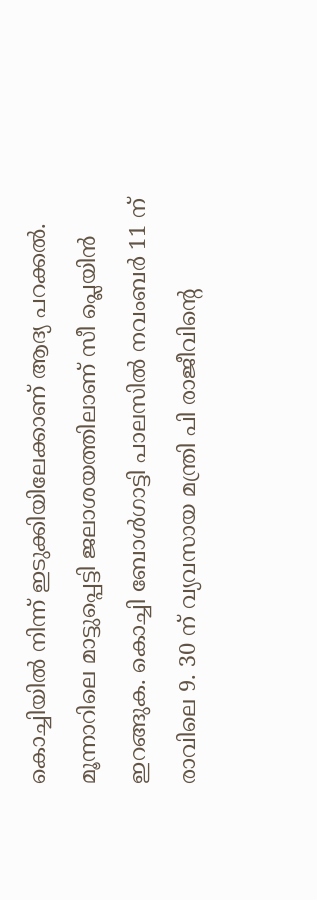കൊച്ചിയിൽ നിന്ന് ഇടുക്കിയിലേക്കാണ് ആദ്യ പറക്കൽ. മൂന്നാറിലെ മാട്ടുപ്പെട്ടി ജലാശയത്തിലാണ് സീ പ്ലെയിൻ ഇറങ്ങുക. കൊച്ചി ബോൾഗാട്ടി പാലസിൽ നവംബർ 11 ന് രാവിലെ 9. 30 ന് വ്യവസായ മന്ത്രി പി രാജീവിന്റെ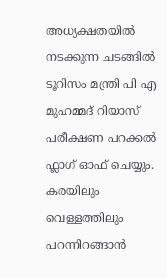അധ്യക്ഷതയിൽ‌ നടക്കുന്ന ചടങ്ങിൽ‌ ടൂറിസം മന്ത്രി പി എ മുഹമ്മദ് റിയാസ് പരീക്ഷണ പറക്കൽ ഫ്ലാഗ് ഓഫ് ചെയ്യും. കരയിലും വെള്ളത്തിലും പറന്നിറങ്ങാൻ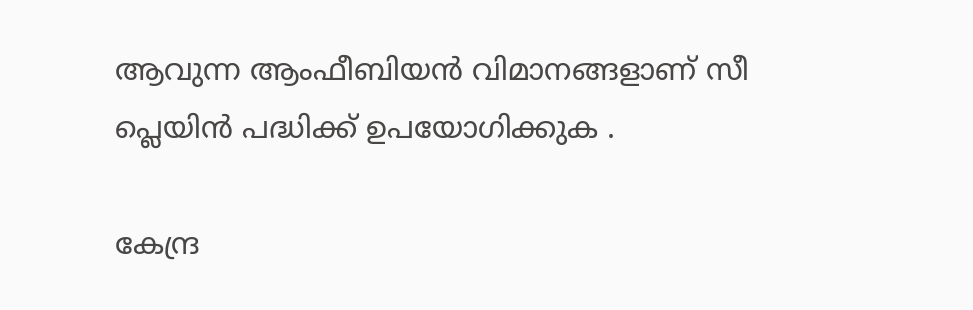ആവുന്ന ആംഫീബിയൻ വിമാനങ്ങളാണ് സീ പ്ലെയിൻ പദ്ധിക്ക് ഉപയോഗിക്കുക .

കേന്ദ്ര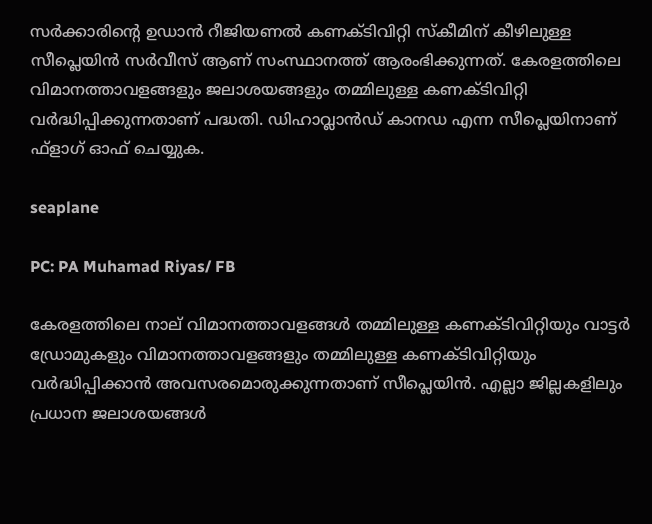സർക്കാരിന്റെ ഉഡാൻ റീജിയണൽ കണക്ടിവിറ്റി സ്കീമിന് കീഴിലുള്ള സീപ്ലെയിൻ സർവീസ് ആണ് സംസ്ഥാനത്ത് ആരംഭിക്കുന്നത്. കേരളത്തിലെ വിമാനത്താവളങ്ങളും ജലാശയങ്ങളും തമ്മിലുള്ള കണക്ടിവിറ്റി വർദ്ധിപ്പിക്കുന്നതാണ് പദ്ധതി. ഡിഹാവ്ലാൻഡ് കാനഡ എന്ന സീപ്ലെയിനാണ് ഫ്ളാഗ് ഓഫ് ചെയ്യുക.

seaplane

PC: PA Muhamad Riyas/ FB

കേരളത്തിലെ നാല് വിമാനത്താവളങ്ങൾ തമ്മിലുള്ള കണക്ടിവിറ്റിയും വാട്ടർ ഡ്രോമുകളും വിമാനത്താവളങ്ങളും തമ്മിലുള്ള കണക്ടിവിറ്റിയും വർദ്ധിപ്പിക്കാൻ അവസരമൊരുക്കുന്നതാണ് സീപ്ലെയിൻ. എല്ലാ ജില്ലകളിലും പ്രധാന ജലാശയങ്ങൾ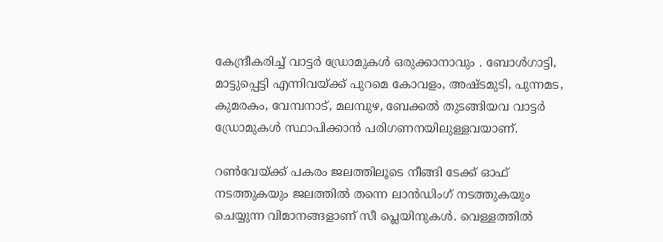കേന്ദ്രീകരിച്ച് വാട്ടർ ഡ്രോമുകൾ ഒരുക്കാനാവും . ബോൾഗാട്ടി, മാട്ടുപ്പെട്ടി എന്നിവയ്ക്ക് പുറമെ കോവളം, അഷ്ടമുടി, പുന്നമട, കുമരകം, വേമ്പനാട്, മലമ്പുഴ, ബേക്കൽ തുടങ്ങിയവ വാട്ടർ ഡ്രോമുകൾ സ്ഥാപിക്കാൻ പരിഗണനയിലുള്ളവയാണ്.

റൺവേയ്ക്ക് പകരം ജലത്തിലൂടെ നീങ്ങി ടേക്ക് ഓഫ് നടത്തുകയും ജലത്തിൽ തന്നെ ലാൻഡിംഗ് നടത്തുകയും ചെയ്യുന്ന വിമാനങ്ങളാണ് സീ പ്ലെയിനുകൾ‌. വെള്ളത്തിൽ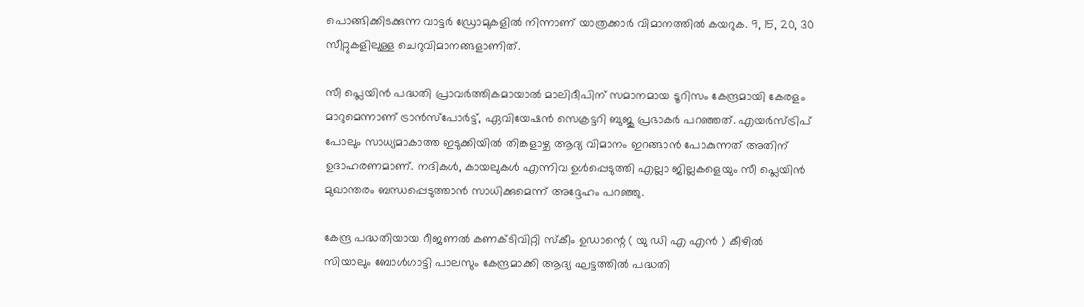പൊങ്ങിക്കിടക്കുന്ന വാട്ടർ ഡ്രോമുകളിൽ നിന്നാണ് യാത്രക്കാർ വിമാനത്തിൽ കയറുക. 9, 15, 20, 30 സീറ്റുകളിലുള്ള ചെറുവിമാനങ്ങളാണിത്.

സീ പ്ലെയിൻ പദ്ധതി പ്രാവർത്തികമായാൽ മാലിദീപിന് സമാനമായ ടൂറിസം കേന്ദ്രമായി കേരളം മാറുമെന്നാണ് ട്രാൻസ്പോർട്ട്, ഏവിയേഷൻ സെക്രട്ടറി ബുജു പ്രഭാകർ പറഞ്ഞത്. എയർസ്ട്രിപ് പോലും സാധ്യമാകാത്ത ഇടുക്കിയിൽ തിങ്കളാഴ്ച ആദ്യ വിമാനം ഇറങ്ങാൻ പോകുന്നത് അതിന് ഉദാഹരണമാണ്. നദികൾ, കായലുകൾ എന്നിവ ഉൾപ്പെടുത്തി എല്ലാ ജില്ലകളെയും സീ പ്ലെയിൻ മുഖാന്തരം ബന്ധപ്പെടുത്താൻ സാധിക്കുമെന്ന് അദ്ദേഹം പറഞ്ഞു.

കേന്ദ്ര പദ്ധതിയായ റീജണൽ കണക്ടിവിറ്റി സ്കീം ഉഡാന്റെ ( യു ഡി എ എൻ ) കീഴിൽ സിയാലും ബോൾഗാട്ടി പാലസും കേന്ദ്രമാക്കി ആദ്യ ഘട്ടത്തിൽ പദ്ധതി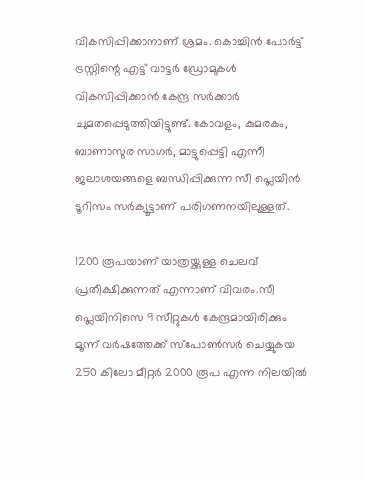വികസിപ്പിക്കാനാണ് ശ്രമം. കൊച്ചിൻ പോർട്ട് ട്രസ്റ്റിന്റെ എട്ട് വാട്ടർ ഡ്രോമുകൾ വികസിപ്പിക്കാൻ കേന്ദ്ര സർക്കാർ ചുമതപ്പെടുത്തിയിട്ടുണ്ട്. കോവളം, കുമരകം, ബാണാസുര സാഗർ, മാട്ടുപ്പെട്ടി എന്നീ ജലാശയങ്ങളെ ബന്ധിപ്പിക്കുന്ന സീ പ്ലെയിൻ ടൂറിസം സർക്യൂട്ടാണ് പരിഗണനയിലുള്ളത്.

1200 രൂപയാണ് യാത്രയ്ക്കുള്ള ചെലവ് പ്രതീക്ഷിക്കുന്നത് എന്നാണ് വിവരം.സീ പ്ലെയിനിസെ 9 സീറ്റുകൾ കേന്ദ്രമായിരിക്കും മൂന്ന് വർഷത്തേക്ക് സ്പോൺസർ ചെയ്യുകയ 250 കിലോ മീറ്റർ 2000 രൂപ എന്ന നിലയിൽ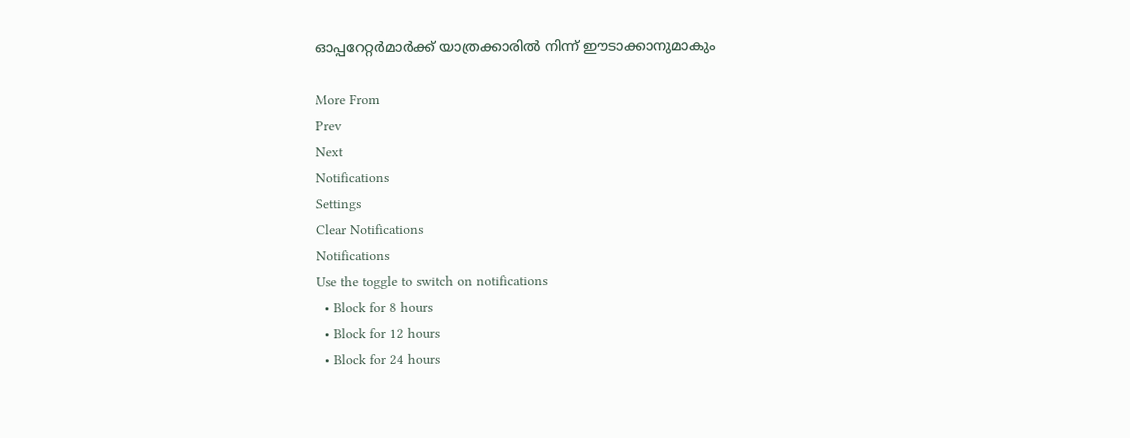ഓപ്പറേറ്റർമാർക്ക് യാത്രക്കാരിൽ നിന്ന് ഈടാക്കാനുമാകും

More From
Prev
Next
Notifications
Settings
Clear Notifications
Notifications
Use the toggle to switch on notifications
  • Block for 8 hours
  • Block for 12 hours
  • Block for 24 hours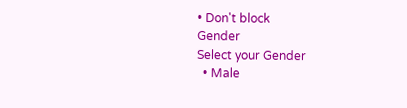• Don't block
Gender
Select your Gender
  • Male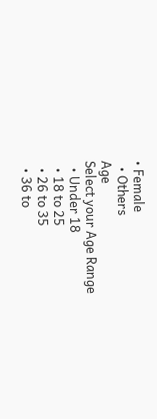• Female
  • Others
Age
Select your Age Range
  • Under 18
  • 18 to 25
  • 26 to 35
  • 36 to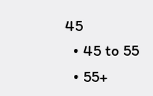45
  • 45 to 55
  • 55+